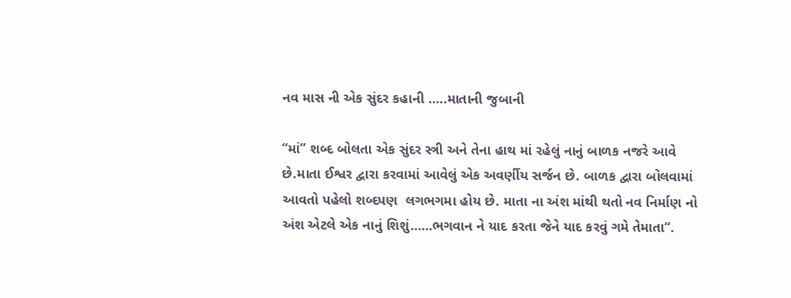નવ માસ ની એક સુંદર કહાની …..માતાની જુબાની

“માં” શબ્દ બોલતા એક સુંદર સ્ત્રી અને તેના હાથ માં રહેલું નાનું બાળક નજરે આવે છે.માતા ઈશ્વર દ્વારા કરવામાં આવેલું એક અવર્ણીય સર્જન છે. બાળક દ્વારા બોલવામાં આવતો પહેલો શબ્દપણ  લગભગમા હોય છે. માતા ના અંશ માંથી થતો નવ નિર્માણ નો અંશ એટલે એક નાનું શિશું……ભગવાન ને યાદ કરતા જેને યાદ કરવું ગમે તેમાતા“.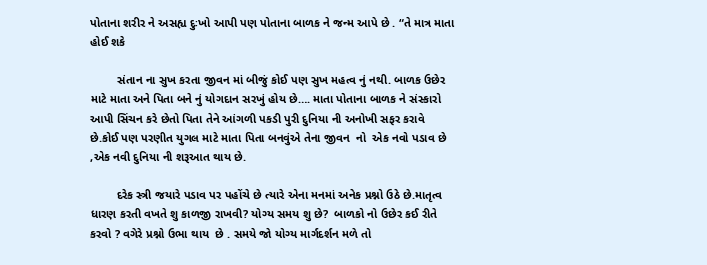પોતાના શરીર ને અસહ્ય દુઃખો આપી પણ પોતાના બાળક ને જન્મ આપે છે . “તે માત્ર માતા હોઈ શકે

        સંતાન ના સુખ કરતા જીવન માં બીજું કોઈ પણ સુખ મહત્વ નું નથી. બાળક ઉછેર માટે માતા અને પિતા બને નું યોગદાન સરખું હોય છે…. માતા પોતાના બાળક ને સંસ્કારો આપી સિંચન કરે છેતો પિતા તેને આંગળી પકડી પુરી દુનિયા ની અનોખી સફર કરાવે છે.કોઈ પણ પરણીત યુગલ માટે માતા પિતા બનવુંએ તેના જીવન  નો  એક નવો પડાવ છે ,એક નવી દુનિયા ની શરૂઆત થાય છે.

        દરેક સ્ત્રી જયારે પડાવ પર પહોંચે છે ત્યારે એના મનમાં અનેક પ્રશ્નો ઉઠે છે.માતૃત્વ ધારણ કરતી વખતે શુ કાળજી રાખવી? યોગ્ય સમય શુ છે?  બાળકો નો ઉછેર કઈ રીતે કરવો ? વગેરે પ્રશ્નો ઉભા થાય  છે . સમયે જો યોગ્ય માર્ગદર્શન મળે તો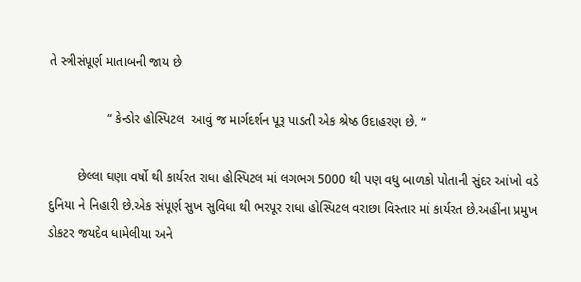તે સ્ત્રીસંપૂર્ણ માતાબની જાય છે

                “ કેન્ડોર હોસ્પિટલ  આવું જ માર્ગદર્શન પૂરૂ પાડતી એક શ્રેષ્ઠ ઉદાહરણ છે. “

        છેલ્લા ઘણા વર્ષો થી કાર્યરત રાધા હોસ્પિટલ માં લગભગ 5000 થી પણ વધુ બાળકો પોતાની સુંદર આંખો વડે દુનિયા ને નિહારી છે.એક સંપૂર્ણ સુખ સુવિધા થી ભરપૂર રાધા હોસ્પિટલ વરાછા વિસ્તાર માં કાર્યરત છે.અહીંના પ્રમુખ ડોકટર જયદેવ ધામેલીયા અને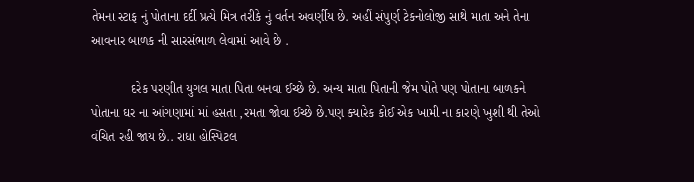તેમના સ્ટાફ નું પોતાના દર્દી પ્રત્યે મિત્ર તરીકે નું વર્તન અવર્ણીય છે. અહીં સંપુર્ણ ટેકનોલોજી સાથે માતા અને તેના આવનાર બાળક ની સારસંભાળ લેવામાં આવે છે .

           દરેક પરણીત યુગલ માતા પિતા બનવા ઈચ્છે છે. અન્ય માતા પિતાની જેમ પોતે પણ પોતાના બાળકને પોતાના ઘર ના આંગણામાં માં હસતા ,રમતા જોવા ઈચ્છે છે.પણ ક્યારેક કોઈ એક ખામી ના કારણે ખુશી થી તેઓ વંચિત રહી જાય છે.. રાધા હોસ્પિટલ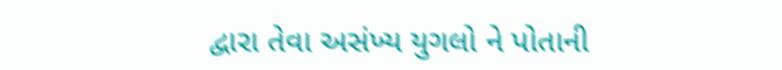દ્વારા તેવા અસંખ્ય યુગલો ને પોતાની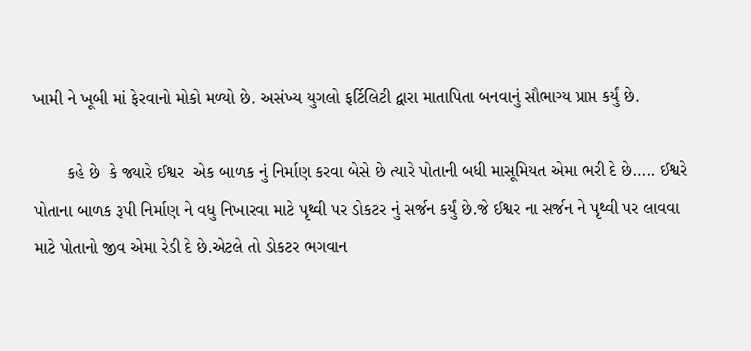ખામી ને ખૂબી માં ફેરવાનો મોકો મળ્યો છે. અસંખ્ય યુગલો ફર્ટિલિટી દ્વારા માતાપિતા બનવાનું સૌભાગ્ય પ્રાપ્ત કર્યું છે.

       કહે છે  કે જ્યારે ઈશ્વર  એક બાળક નું નિર્માણ કરવા બેસે છે ત્યારે પોતાની બધી માસૂમિયત એમા ભરી દે છે….. ઈશ્વરે પોતાના બાળક રૂપી નિર્માણ ને વધુ નિખારવા માટે પૃથ્વી પર ડોકટર નું સર્જન કર્યું છે.જે ઈશ્વર ના સર્જન ને પૃથ્વી પર લાવવા માટે પોતાનો જીવ એમા રેડી દે છે.એટલે તો ડોકટર ભગવાન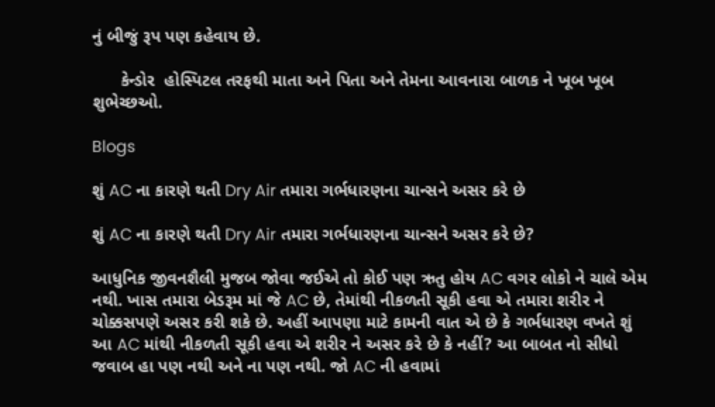નું બીજું રૂપ પણ કહેવાય છે.

      કેન્ડોર  હોસ્પિટલ તરફથી માતા અને પિતા અને તેમના આવનારા બાળક ને ખૂબ ખૂબ શુભેચ્છઓ.

Blogs

શું AC ના કારણે થતી Dry Air તમારા ગર્ભધારણના ચાન્સને અસર કરે છે

શું AC ના કારણે થતી Dry Air તમારા ગર્ભધારણના ચાન્સને અસર કરે છે?

આધુનિક જીવનશૈલી મુજબ જોવા જઈએ તો કોઈ પણ ઋતુ હોય AC વગર લોકો ને ચાલે એમ નથી. ખાસ તમારા બેડરૂમ માં જે AC છે, તેમાંથી નીકળતી સૂકી હવા એ તમારા શરીર ને ચોક્કસપણે અસર કરી શકે છે. અહીં આપણા માટે કામની વાત એ છે કે ગર્ભધારણ વખતે શું આ AC માંથી નીકળતી સૂકી હવા એ શરીર ને અસર કરે છે કે નહીં? આ બાબત નો સીધો જવાબ હા પણ નથી અને ના પણ નથી. જો AC ની હવામાં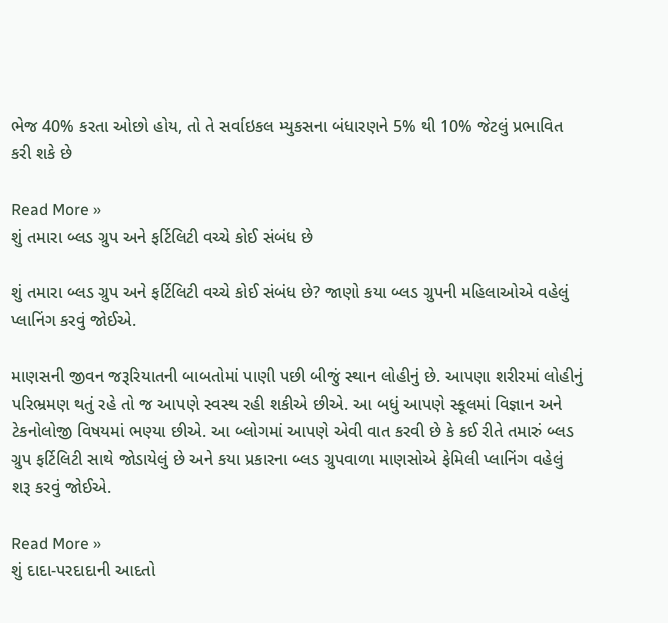ભેજ 40% કરતા ઓછો હોય, તો તે સર્વાઇકલ મ્યુકસના બંધારણને 5% થી 10% જેટલું પ્રભાવિત કરી શકે છે

Read More »
શું તમારા બ્લડ ગ્રુપ અને ફર્ટિલિટી વચ્ચે કોઈ સંબંધ છે

શું તમારા બ્લડ ગ્રુપ અને ફર્ટિલિટી વચ્ચે કોઈ સંબંધ છે? જાણો કયા બ્લડ ગ્રુપની મહિલાઓએ વહેલું પ્લાનિંગ કરવું જોઈએ.

માણસની જીવન જરૂરિયાતની બાબતોમાં પાણી પછી બીજું સ્થાન લોહીનું છે. આપણા શરીરમાં લોહીનું પરિભ્રમણ થતું રહે તો જ આપણે સ્વસ્થ રહી શકીએ છીએ. આ બધું આપણે સ્કૂલમાં વિજ્ઞાન અને ટેકનોલોજી વિષયમાં ભણ્યા છીએ. આ બ્લોગમાં આપણે એવી વાત કરવી છે કે કઈ રીતે તમારું બ્લડ ગ્રુપ ફર્ટિલિટી સાથે જોડાયેલું છે અને કયા પ્રકારના બ્લડ ગ્રુપવાળા માણસોએ ફેમિલી પ્લાનિંગ વહેલું શરૂ કરવું જોઈએ.

Read More »
શું દાદા-પરદાદાની આદતો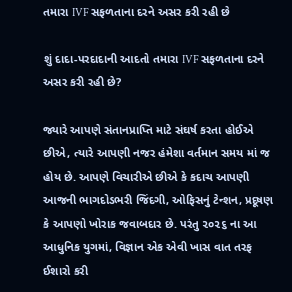તમારા IVF સફળતાના દરને અસર કરી રહી છે

શું દાદા-પરદાદાની આદતો તમારા IVF સફળતાના દરને અસર કરી રહી છે?

જ્યારે આપણે સંતાનપ્રાપ્તિ માટે સંઘર્ષ કરતા હોઈએ છીએ, ત્યારે આપણી નજર હંમેશા વર્તમાન સમય માં જ હોય છે. આપણે વિચારીએ છીએ કે કદાચ આપણી આજની ભાગદોડભરી જિંદગી, ઓફિસનું ટેન્શન, પ્રદૂષણ કે આપણો ખોરાક જવાબદાર છે. પરંતુ ૨૦૨૬ ના આ આધુનિક યુગમાં, વિજ્ઞાન એક એવી ખાસ વાત તરફ ઈશારો કરી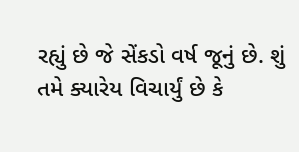રહ્યું છે જે સેંકડો વર્ષ જૂનું છે. શું તમે ક્યારેય વિચાર્યું છે કે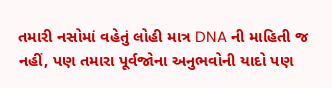તમારી નસોમાં વહેતું લોહી માત્ર DNA ની માહિતી જ નહીં, પણ તમારા પૂર્વજોના અનુભવોની યાદો પણ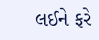લઈને ફરે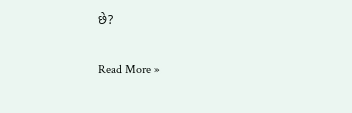છે?

Read More »